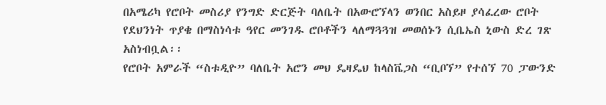በአሜሪካ የሮቦት መስሪያ የንግድ ድርጅት ባለቤት በአውሮኘላን ወንበር አስይዞ ያሳፈረው ሮቦት የደህንነት ጥያቄ በማስነሳቱ ዓየር መንገዱ ሮቦቶችን ላለማጓጓዝ መወሰኑን ሲቤኤስ ኒውስ ድረ ገጽ አስነብቧል፡፡
የሮቦት አምራች “ስቱዲዮ” ባለቤት አሮን መህ ዴዛዴህ ከላስቬጋስ “ቢቦኘ” የተሰኘ 70 ፓውንድ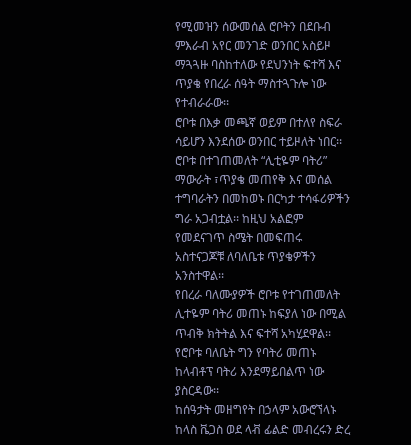የሚመዝን ሰውመሰል ሮቦትን በደቡብ ምእራብ አየር መንገድ ወንበር አስይዞ ማጓጓዙ ባስከተለው የደህንነት ፍተሻ እና ጥያቄ የበረራ ሰዓት ማስተጓጉሎ ነው የተብራራው፡፡
ሮቦቱ በእቃ መጫኛ ወይም በተለየ ስፍራ ሳይሆን እንደሰው ወንበር ተይዞለት ነበር፡፡ ሮቦቱ በተገጠመለት “ሊቲዬም ባትሪ” ማውራት ፣ጥያቄ መጠየቅ እና መሰል ተግባራትን በመከወኑ በርካታ ተሳፋሪዎችን ግራ አጋብቷል፡፡ ከዚህ አልፎም የመደናገጥ ስሜት በመፍጠሩ አስተናጋጆቹ ለባለቤቱ ጥያቄዎችን አንስተዋል፡፡
የበረራ ባለሙያዎች ሮቦቱ የተገጠመለት ሊተዬም ባትሪ መጠኑ ከፍያለ ነው በሚል ጥብቅ ክትትል እና ፍተሻ አካሂደዋል፡፡ የሮቦቱ ባለቤት ግን የባትሪ መጠኑ ከላብቶፕ ባትሪ እንደማይበልጥ ነው ያስርዳው፡፡
ከሰዓታት መዘግየት በኃላም አውሮኘላኑ ከላስ ቬጋስ ወደ ላቭ ፊልድ መብረሩን ድረ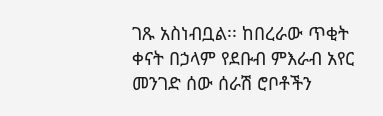ገጹ አስነብቧል፡፡ ከበረራው ጥቂት ቀናት በኃላም የደቡብ ምእራብ አየር መንገድ ሰው ሰራሽ ሮቦቶችን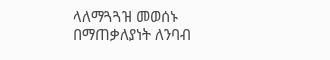ላለማጓጓዝ መወሰኑ በማጠቃለያነት ለንባብ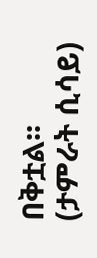በቅቷል፡፡
(ታምራት ሲሳይ)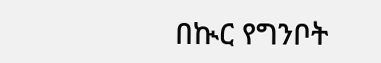በኲር የግንቦት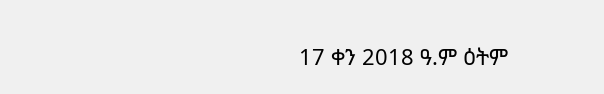17 ቀን 2018 ዓ.ም ዕትም